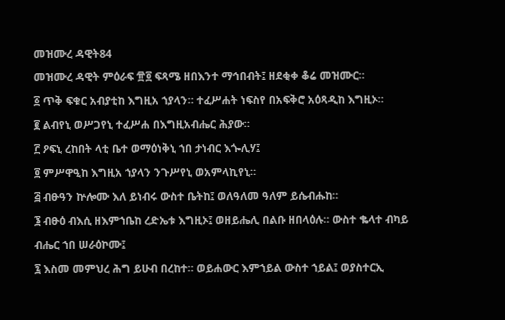መዝሙረ ዳዊት84
መዝሙረ ዳዊት ምዕራፍ ፹፬ ፍጻሜ ዘበእንተ ማኅበብት፤ ዘደቂቀ ቆሬ መዝሙር።
፩ ጥቅ ፍቁር አብያቲከ እግዚአ ኀያላን። ተፈሥሐት ነፍስየ በአፍቅሮ አዕጻዲከ እግዚኦ።
፪ ልብየኒ ወሥጋየኒ ተፈሥሐ በእግዚአብሔር ሕያው።
፫ ዖፍኒ ረከበት ላቲ ቤተ ወማዕነቅኒ ኀበ ታነብር እጐሊሃ፤
፬ ምሥዋዒከ እግዚአ ኀያላን ንጉሥየኒ ወአምላኪየኒ።
፭ ብፁዓን ኵሎሙ እለ ይነብሩ ውስተ ቤትከ፤ ወለዓለመ ዓለም ይሴብሑከ።
፮ ብፁዕ ብእሲ ዘእምኀቤከ ረድኤቱ እግዚኦ፤ ወዘይሔሊ በልቡ ዘበላዕሉ። ውስተ ቈላተ ብካይ ብሔር ኀበ ሠራዕኮሙ፤
፯ እስመ መምህረ ሕግ ይሁብ በረከተ። ወይሐውር እምኀይል ውስተ ኀይል፤ ወያስተርኢ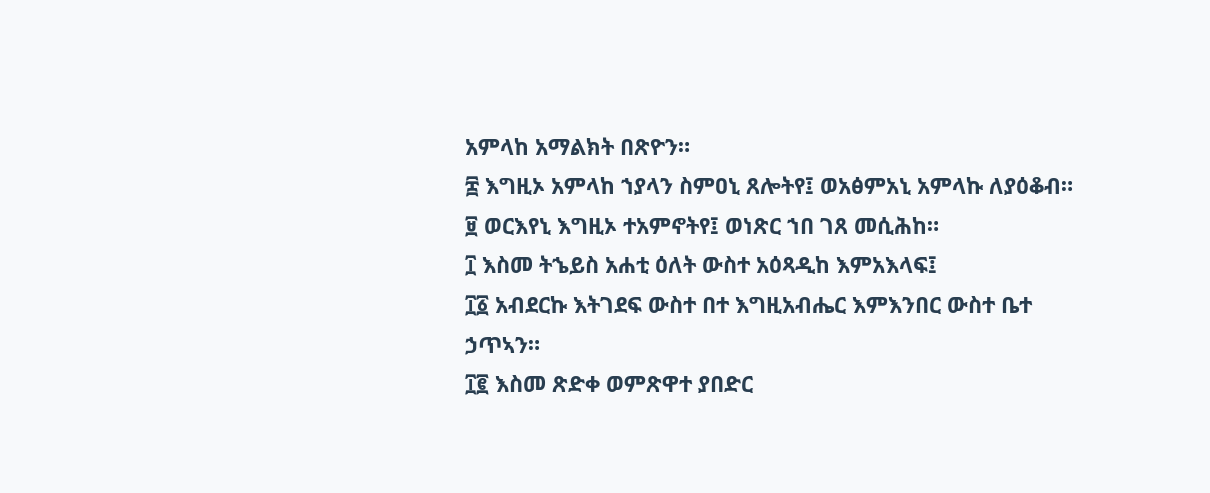አምላከ አማልክት በጽዮን።
፰ እግዚኦ አምላከ ኀያላን ስምዐኒ ጸሎትየ፤ ወአፅምአኒ አምላኩ ለያዕቆብ።
፱ ወርእየኒ እግዚኦ ተአምኖትየ፤ ወነጽር ኀበ ገጸ መሲሕከ።
፲ እስመ ትኄይስ አሐቲ ዕለት ውስተ አዕጻዲከ እምአእላፍ፤
፲፩ አብደርኩ እትገደፍ ውስተ በተ እግዚአብሔር እምእንበር ውስተ ቤተ ኃጥኣን።
፲፪ እስመ ጽድቀ ወምጽዋተ ያበድር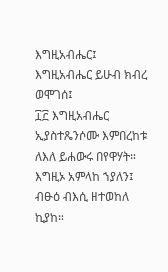እግዚአብሔር፤ እግዚአብሔር ይሁብ ክብረ ወሞገሰ፤
፲፫ እግዚአብሔር ኢያስተጼንሶሙ እምበረከቱ ለእለ ይሐውሩ በየዋሃት። እግዚኦ አምላከ ኀያለን፤ ብፁዕ ብእሲ ዘተወከለ ኪያከ።